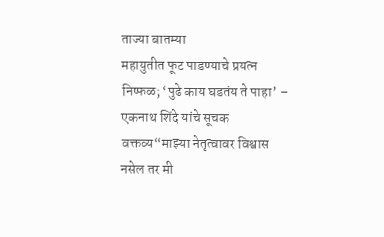ताज्या बातम्या
महायुतीत फूट पाडण्याचे प्रयत्न निष्फळ; ‘पुढे काय घडतंय ते पाहा’ – एकनाथ शिंदे यांचे सूचक वक्तव्य“माझ्या नेतृत्वावर विश्वास नसेल तर मी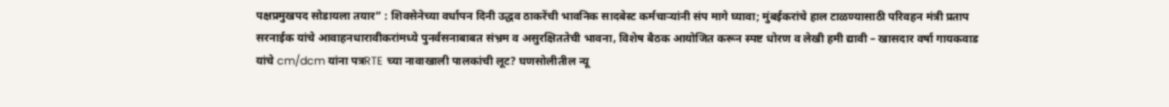पक्षप्रमुखपद सोडायला तयार” : शिवसेनेच्या वर्धापन दिनी उद्धव ठाकरेंची भावनिक सादबेस्ट कर्मचाऱ्यांनी संप मागे घ्यावा; मुंबईकरांचे हाल टाळण्यासाठी परिवहन मंत्री प्रताप सरनाईक यांचे आवाहनधारावीकरांमध्ये पुनर्वसनाबाबत संभ्रम व असुरक्षिततेची भावना, विशेष बैठक आयोजित करून स्पष्ट धोरण व लेखी हमी द्यावी – खासदार वर्षा गायकवाड यांचे cm/dcm यांना पत्रRTE च्या नावाखाली पालकांची लूट? घणसोलीतील न्यू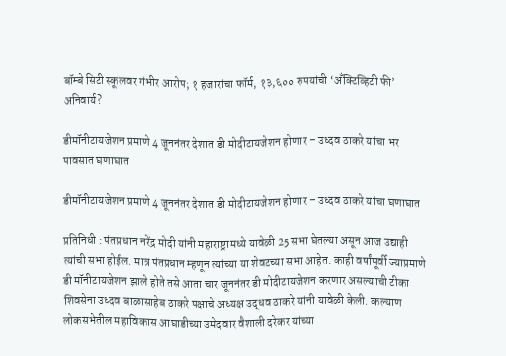बॉम्बे सिटी स्कूलवर गंभीर आरोप; १ हजारांचा फॉर्म, १३,६०० रुपयांची ‘अँक्टिव्हिटी फी’ अनिवार्य?

डीमॉनीटायजेशन प्रमाणे 4 जूननंतर देशात डी मोदीटायजेशन होणार – उध्दव ठाकरे यांचा भर पावसात घणाघात

डीमॉनीटायजेशन प्रमाणे 4 जूननंतर देशात डी मोदीटायजेशन होणार – उध्दव ठाकरे यांचा घणाघात

प्रतिनिधी : पंतप्रधान नरेंद्र मोदी यांनी महाराष्ट्रामध्ये यावेळी 25 सभा घेतल्या असून आज उद्याही त्यांची सभा होईल. मात्र पंतप्रधान म्हणून त्यांच्या या शेवटच्या सभा आहेत. काही वर्षांपूर्वी ज्याप्रमाणे डी मॉनीटायजेशन झाले होते तसे आता चार जूननंतर डी मोदीटायजेशन करणार असल्याची टीका शिवसेना उध्दव बाळासाहेब ठाकरे पक्षाचे अध्यक्ष उद्धव ठाकरे यांनी यावेळी केली. कल्याण लोकसभेतील महाविकास आघाडीच्या उमेदवार वैशाली दरेकर यांच्या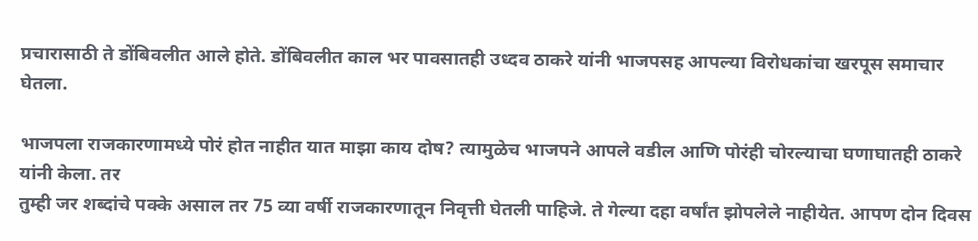प्रचारासाठी ते डोंबिवलीत आले होते. डोंबिवलीत काल भर पावसातही उध्दव ठाकरे यांनी भाजपसह आपल्या विरोधकांचा खरपूस समाचार घेतला.

भाजपला राजकारणामध्ये पोरं होत नाहीत यात माझा काय दोष? त्यामुळेच भाजपने आपले वडील आणि पोरंही चोरल्याचा घणाघातही ठाकरे यांनी केला. तर
तुम्ही जर शब्दांचे पक्के असाल तर 75 व्या वर्षी राजकारणातून निवृत्ती घेतली पाहिजे. ते गेल्या दहा वर्षांत झोपलेले नाहीयेत. आपण दोन दिवस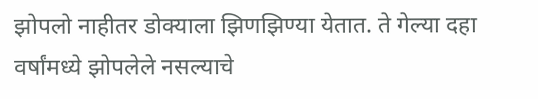झोपलो नाहीतर डोक्याला झिणझिण्या येतात. ते गेल्या दहा वर्षांमध्ये झोपलेले नसल्याचे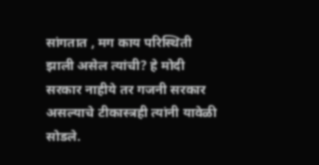सांगतात , मग काय परिस्थिती झाली असेल त्यांची? हे मोदी सरकार नाहीये तर गजनी सरकार असल्याचे टीकास्त्रही त्यांनी यावेळी सोडले.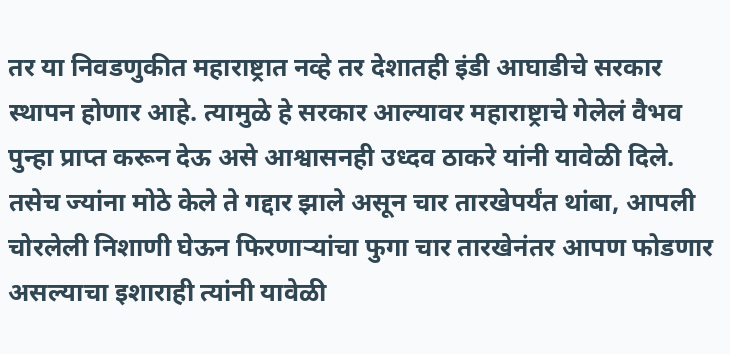तर या निवडणुकीत महाराष्ट्रात नव्हे तर देशातही इंडी आघाडीचे सरकार स्थापन होणार आहे. त्यामुळे हे सरकार आल्यावर महाराष्ट्राचे गेलेलं वैभव पुन्हा प्राप्त करून देऊ असे आश्वासनही उध्दव ठाकरे यांनी यावेळी दिले. तसेच ज्यांना मोठे केले ते गद्दार झाले असून चार तारखेपर्यंत थांबा, आपली चोरलेली निशाणी घेऊन फिरणाऱ्यांचा फुगा चार तारखेनंतर आपण फोडणार असल्याचा इशाराही त्यांनी यावेळी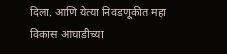दिला. आणि येत्या निवडणूकीत महा विकास आघाडीच्या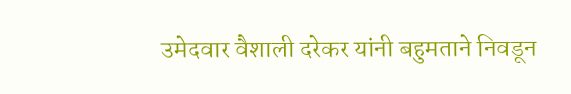उमेदवार वैशाली दरेकर यांनी बहुमताने निवडून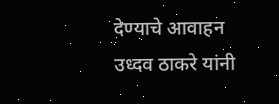देण्याचे आवाहन उध्दव ठाकरे यांनी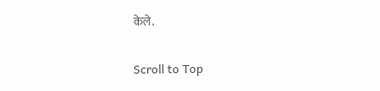केले.

Scroll to Top